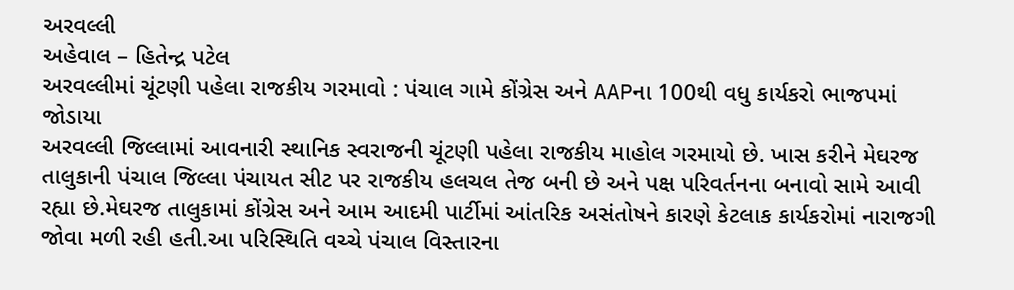અરવલ્લી
અહેવાલ – હિતેન્દ્ર પટેલ
અરવલ્લીમાં ચૂંટણી પહેલા રાજકીય ગરમાવો : પંચાલ ગામે કોંગ્રેસ અને AAPના 100થી વધુ કાર્યકરો ભાજપમાં જોડાયા
અરવલ્લી જિલ્લામાં આવનારી સ્થાનિક સ્વરાજની ચૂંટણી પહેલા રાજકીય માહોલ ગરમાયો છે. ખાસ કરીને મેઘરજ તાલુકાની પંચાલ જિલ્લા પંચાયત સીટ પર રાજકીય હલચલ તેજ બની છે અને પક્ષ પરિવર્તનના બનાવો સામે આવી રહ્યા છે.મેઘરજ તાલુકામાં કોંગ્રેસ અને આમ આદમી પાર્ટીમાં આંતરિક અસંતોષને કારણે કેટલાક કાર્યકરોમાં નારાજગી જોવા મળી રહી હતી.આ પરિસ્થિતિ વચ્ચે પંચાલ વિસ્તારના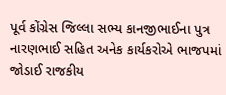પૂર્વ કોંગ્રેસ જિલ્લા સભ્ય કાનજીભાઈના પુત્ર નારણભાઈ સહિત અનેક કાર્યકરોએ ભાજપમાં જોડાઈ રાજકીય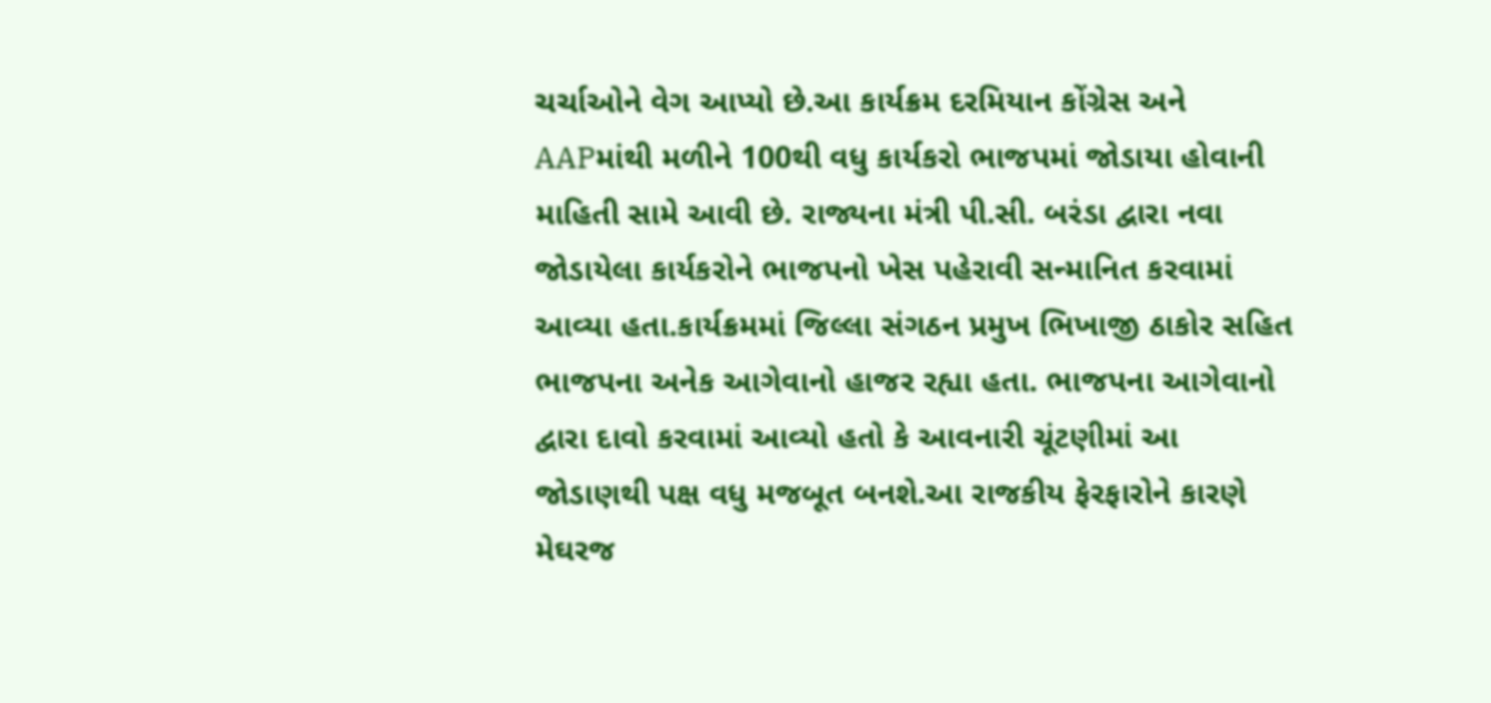ચર્ચાઓને વેગ આપ્યો છે.આ કાર્યક્રમ દરમિયાન કોંગ્રેસ અને AAPમાંથી મળીને 100થી વધુ કાર્યકરો ભાજપમાં જોડાયા હોવાની માહિતી સામે આવી છે. રાજ્યના મંત્રી પી.સી. બરંડા દ્વારા નવા જોડાયેલા કાર્યકરોને ભાજપનો ખેસ પહેરાવી સન્માનિત કરવામાં આવ્યા હતા.કાર્યક્રમમાં જિલ્લા સંગઠન પ્રમુખ ભિખાજી ઠાકોર સહિત ભાજપના અનેક આગેવાનો હાજર રહ્યા હતા. ભાજપના આગેવાનો દ્વારા દાવો કરવામાં આવ્યો હતો કે આવનારી ચૂંટણીમાં આ જોડાણથી પક્ષ વધુ મજબૂત બનશે.આ રાજકીય ફેરફારોને કારણે મેઘરજ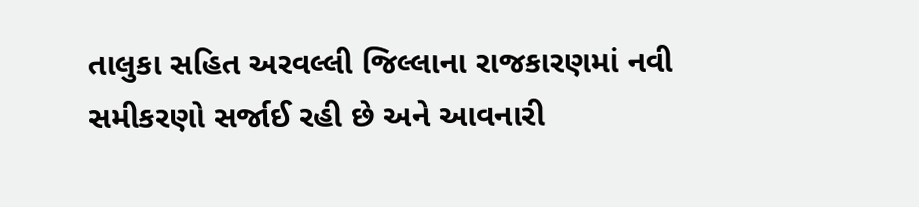તાલુકા સહિત અરવલ્લી જિલ્લાના રાજકારણમાં નવી સમીકરણો સર્જાઈ રહી છે અને આવનારી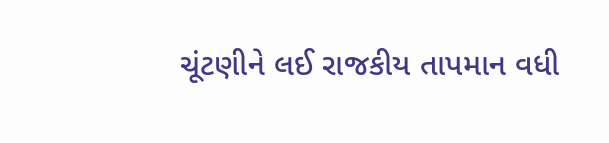ચૂંટણીને લઈ રાજકીય તાપમાન વધી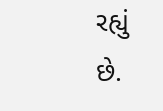રહ્યું છે.